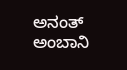ಅನಂತ್ ಅಂಬಾನಿ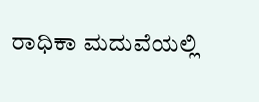ರಾಧಿಕಾ ಮದುವೆಯಲ್ಲಿ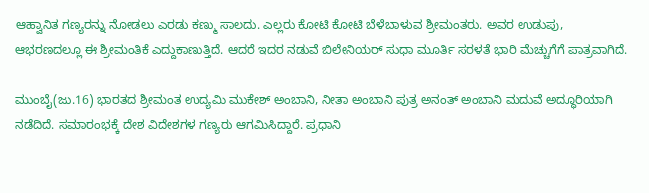ಆಹ್ವಾನಿತ ಗಣ್ಯರನ್ನು ನೋಡಲು ಎರಡು ಕಣ್ಮು ಸಾಲದು. ಎಲ್ಲರು ಕೋಟಿ ಕೋಟಿ ಬೆಳೆಬಾಳುವ ಶ್ರೀಮಂತರು. ಅವರ ಉಡುಪು, ಆಭರಣದಲ್ಲೂ ಈ ಶ್ರೀಮಂತಿಕೆ ಎದ್ದುಕಾಣುತ್ತಿದೆ. ಆದರೆ ಇದರ ನಡುವೆ ಬಿಲೇನಿಯರ್ ಸುಧಾ ಮೂರ್ತಿ ಸರಳತೆ ಭಾರಿ ಮೆಚ್ಚುಗೆಗೆ ಪಾತ್ರವಾಗಿದೆ.

ಮುಂಬೈ(ಜು.16) ಭಾರತದ ಶ್ರೀಮಂತ ಉದ್ಯಮಿ ಮುಕೇಶ್ ಅಂಬಾನಿ, ನೀತಾ ಅಂಬಾನಿ ಪುತ್ರ ಅನಂತ್ ಅಂಬಾನಿ ಮದುವೆ ಅದ್ಧೂರಿಯಾಗಿ ನಡೆದಿದೆ. ಸಮಾರಂಭಕ್ಕೆ ದೇಶ ವಿದೇಶಗಳ ಗಣ್ಯರು ಆಗಮಿಸಿದ್ದಾರೆ. ಪ್ರಧಾನಿ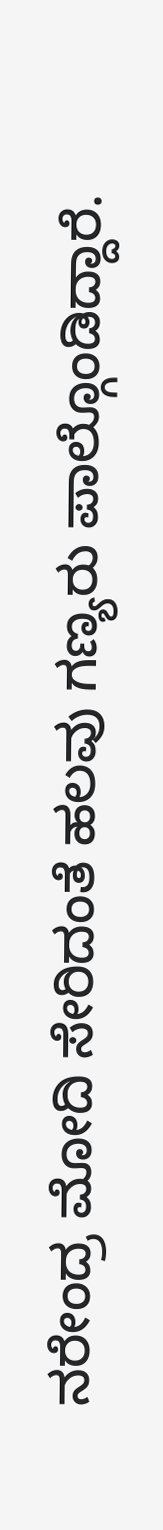ನರೇಂದ್ರ ಮೋದಿ ಸೇರಿದಂತೆ ಹಲವು ಗಣ್ಯರು ಪಾಲ್ಗೊಂಡಿದ್ದಾರೆ.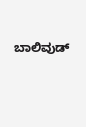ಬಾಲಿವುಡ್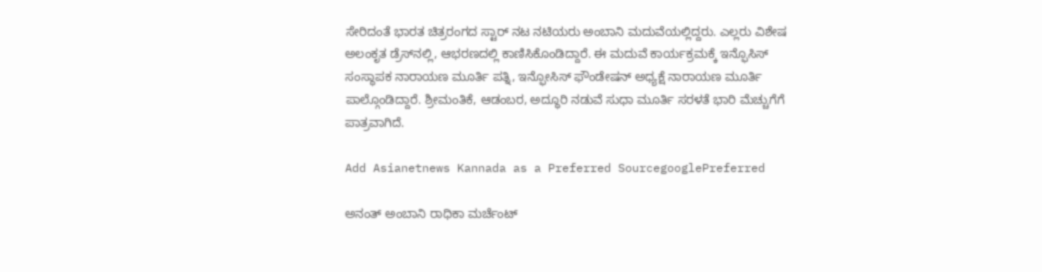ಸೇರಿದಂತೆ ಭಾರತ ಚಿತ್ರರಂಗದ ಸ್ಟಾರ್ ನಟ ನಟಿಯರು ಅಂಬಾನಿ ಮದುವೆಯಲ್ಲಿದ್ದರು. ಎಲ್ಲರು ವಿಶೇಷ ಅಲಂಕೃತ ಡ್ರೆಸ್‌ನಲ್ಲಿ, ಆಭರಣದಲ್ಲಿ ಕಾಣಿಸಿಕೊಂಡಿದ್ದಾರೆ. ಈ ಮದುವೆ ಕಾರ್ಯಕ್ರಮಕ್ಕೆ ಇನ್ಫೊಸಿಸ್ ಸಂಸ್ಥಾಪಕ ನಾರಾಯಣ ಮೂರ್ತಿ ಪತ್ನಿ, ಇನ್ಫೋಸಿಸ್ ಫೌಂಡೇಷನ್ ಅಧ್ಯಕ್ಷೆ ನಾರಾಯಣ ಮೂರ್ತಿ ಪಾಲ್ಗೊಂಡಿದ್ದಾರೆ. ಶ್ರೀಮಂತಿಕೆ, ಆಡಂಬರ, ಅದ್ಧೂರಿ ನಡುವೆ ಸುಧಾ ಮೂರ್ತಿ ಸರಳತೆ ಭಾರಿ ಮೆಚ್ಚುಗೆಗೆ ಪಾತ್ರವಾಗಿದೆ.

Add Asianetnews Kannada as a Preferred SourcegooglePreferred

ಅನಂತ್ ಅಂಬಾನಿ ರಾಧಿಕಾ ಮರ್ಚೆಂಟ್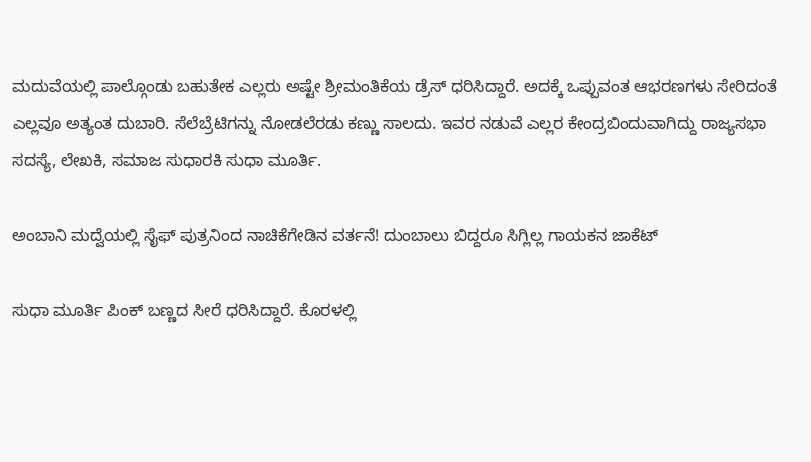ಮದುವೆಯಲ್ಲಿ ಪಾಲ್ಗೊಂಡು ಬಹುತೇಕ ಎಲ್ಲರು ಅಷ್ಟೇ ಶ್ರೀಮಂತಿಕೆಯ ಡ್ರೆಸ್ ಧರಿಸಿದ್ದಾರೆ. ಅದಕ್ಕೆ ಒಪ್ಪುವಂತ ಆಭರಣಗಳು ಸೇರಿದಂತೆ ಎಲ್ಲವೂ ಅತ್ಯಂತ ದುಬಾರಿ. ಸೆಲೆಬ್ರೆಟಿಗನ್ನು ನೋಡಲೆರಡು ಕಣ್ಣು ಸಾಲದು. ಇವರ ನಡುವೆ ಎಲ್ಲರ ಕೇಂದ್ರಬಿಂದುವಾಗಿದ್ದು ರಾಜ್ಯಸಭಾ ಸದಸ್ಯೆ, ಲೇಖಕಿ, ಸಮಾಜ ಸುಧಾರಕಿ ಸುಧಾ ಮೂರ್ತಿ.

ಅಂಬಾನಿ ಮದ್ವೆಯಲ್ಲಿ ಸೈಫ್‌ ಪುತ್ರನಿಂದ ನಾಚಿಕೆಗೇಡಿನ ವರ್ತನೆ! ದುಂಬಾಲು ಬಿದ್ದರೂ ಸಿಗ್ಲಿಲ್ಲ ಗಾಯಕನ ಜಾಕೆಟ್‌

ಸುಧಾ ಮೂರ್ತಿ ಪಿಂಕ್ ಬಣ್ಣದ ಸೀರೆ ಧರಿಸಿದ್ದಾರೆ. ಕೊರಳಲ್ಲಿ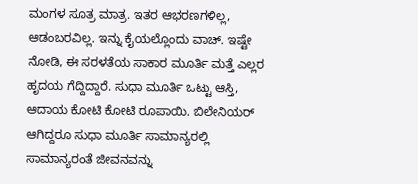ಮಂಗಳ ಸೂತ್ರ ಮಾತ್ರ. ಇತರ ಆಭರಣಗಳಿಲ್ಲ, ಆಡಂಬರವಿಲ್ಲ. ಇನ್ನು ಕೈಯಲ್ಲೊಂದು ವಾಚ್. ಇಷ್ಟೇ ನೋಡಿ, ಈ ಸರಳತೆಯ ಸಾಕಾರ ಮೂರ್ತಿ ಮತ್ತೆ ಎಲ್ಲರ ಹೃದಯ ಗೆದ್ದಿದ್ದಾರೆ. ಸುಧಾ ಮೂರ್ತಿ ಒಟ್ಟು ಆಸ್ತಿ, ಆದಾಯ ಕೋಟಿ ಕೋಟಿ ರೂಪಾಯಿ. ಬಿಲೇನಿಯರ್ ಆಗಿದ್ದರೂ ಸುಧಾ ಮೂರ್ತಿ ಸಾಮಾನ್ಯರಲ್ಲಿ ಸಾಮಾನ್ಯರಂತೆ ಜೀವನವನ್ನು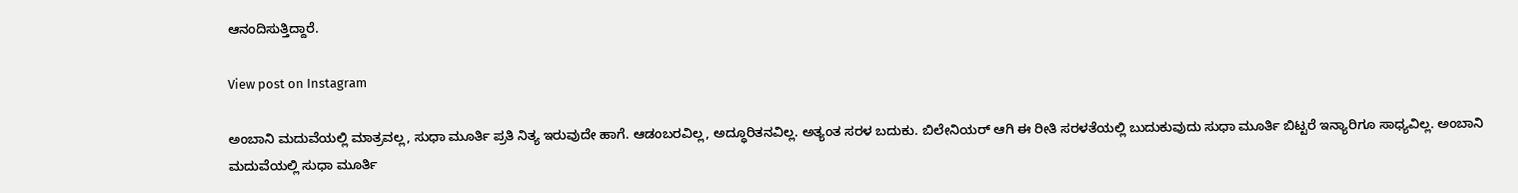ಆನಂದಿಸುತ್ತಿದ್ದಾರೆ.

View post on Instagram

ಅಂಬಾನಿ ಮದುವೆಯಲ್ಲಿ ಮಾತ್ರವಲ್ಲ, ಸುಧಾ ಮೂರ್ತಿ ಪ್ರತಿ ನಿತ್ಯ ಇರುವುದೇ ಹಾಗೆ. ಆಡಂಬರವಿಲ್ಲ, ಅದ್ಧೂರಿತನವಿಲ್ಲ. ಅತ್ಯಂತ ಸರಳ ಬದುಕು. ಬಿಲೇನಿಯರ್ ಆಗಿ ಈ ರೀತಿ ಸರಳತೆಯಲ್ಲಿ ಬುದುಕುವುದು ಸುಧಾ ಮೂರ್ತಿ ಬಿಟ್ಟರೆ ಇನ್ಯಾರಿಗೂ ಸಾಧ್ಯವಿಲ್ಲ. ಅಂಬಾನಿ ಮದುವೆಯಲ್ಲಿ ಸುಧಾ ಮೂರ್ತಿ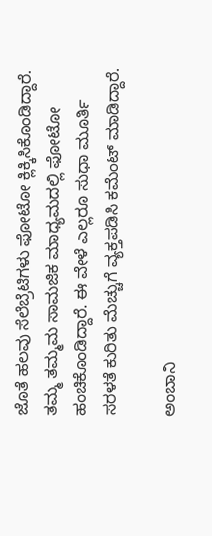ಜೊತೆ ಹಲವು ಸೆಲೆಬ್ರೆಟಿಗಳು ಫೋಟೋ ಕ್ಲಿಕ್ಕಿಸಿಕೊಂಡಿದ್ದಾರೆ. ತಮ್ಮ ತಮ್ಮಮ ಸಾಮಜಿಕ ಮಾಧ್ಯಮದಲ್ಲಿ ಫೋಟೋ ಹಂಚಿಕೊಂಡಿದ್ದಾರೆ. ಈ ವೇಳೆ ಎಲ್ಲರೂ ಸುಧಾ ಮೂರ್ತಿ ಸರಳತೆ ಕುರಿತು ಮೆಚ್ಚುಗೆ ವ್ಯಕ್ತಪಡಿಸಿ ಕಮೆಂಟ್ ಮಾಡಿದ್ದಾರೆ.

ಅಂಬಾನಿ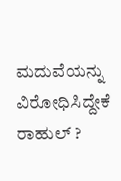ಮದುವೆಯನ್ನು ವಿರೋಧಿಸಿದ್ದೇಕೆ ರಾಹುಲ್ ?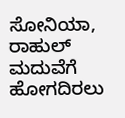ಸೋನಿಯಾ, ರಾಹುಲ್ ಮದುವೆಗೆ ಹೋಗದಿರಲು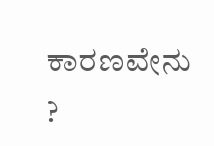ಕಾರಣವೇನು ?